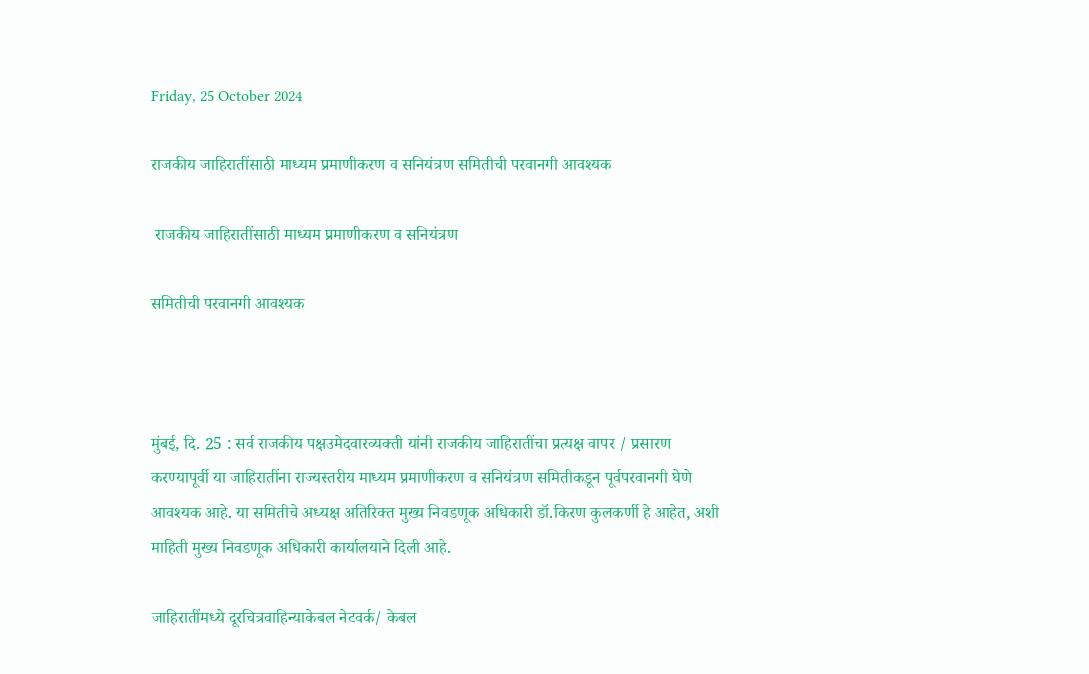Friday, 25 October 2024

राजकीय जाहिरातींसाठी माध्यम प्रमाणीकरण व सनियंत्रण समितीची परवानगी आवश्यक

 राजकीय जाहिरातींसाठी माध्यम प्रमाणीकरण व सनियंत्रण

समितीची परवानगी आवश्यक



मुंबई, दि. 25 : सर्व राजकीय पक्षउमेदवारव्यक्ती यांनी राजकीय जाहिरातींचा प्रत्यक्ष वापर / प्रसारण करण्यापूर्वी या जाहिरातींना राज्यस्तरीय माध्यम प्रमाणीकरण व सनियंत्रण समितीकडून पूर्वपरवानगी घेणे आवश्यक आहे. या समितीचे अध्यक्ष अतिरिक्त मुख्य निवडणूक अधिकारी डॉ.किरण कुलकर्णी हे आहेत, अशी माहिती मुख्य निवडणूक अधिकारी कार्यालयाने दिली आहे.

जाहिरातींमध्ये दूरचित्रवाहिन्याकेबल नेटवर्क/ केबल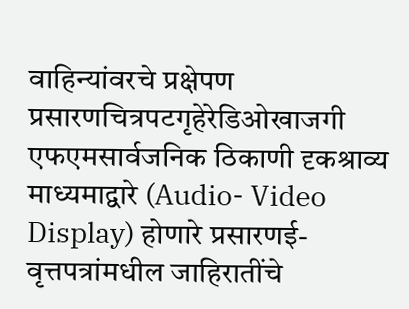वाहिन्यांवरचे प्रक्षेपण प्रसारणचित्रपटगृहेरेडिओखाजगी एफएमसार्वजनिक ठिकाणी दृकश्राव्य माध्यमा‌द्वारे (Audio- Video Display) होणारे प्रसारणई-वृत्तपत्रांमधील जाहिरातींचे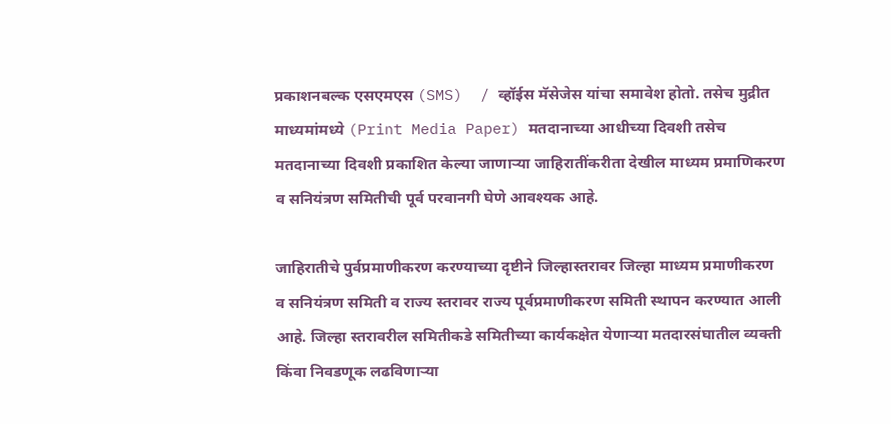प्रकाशनबल्क एसएमएस (SMS)  / व्हॉईस मॅसेजेस यांचा समावेश होतो. तसेच मुद्रीत माध्यमांमध्ये (Print Media Paper) मतदानाच्या आधीच्या दिवशी तसेच मतदानाच्या दिवशी प्रकाशित केल्या जाणाऱ्या जाहिरातींकरीता देखील माध्यम प्रमाणिकरण व सनियंत्रण समितीची पूर्व परवानगी घेणे आवश्यक आहे.

जाहिरातीचे पुर्वप्रमाणीकरण करण्याच्या दृष्टीने जिल्हास्तरावर जिल्हा माध्यम प्रमाणीकरण व सनियंत्रण समिती व राज्य स्तरावर राज्य पूर्वप्रमाणीकरण समिती स्थापन करण्यात आली आहे. जिल्हा स्तरावरील समितीकडे समितीच्या कार्यकक्षेत येणाऱ्या मतदारसंघातील व्यक्ती किंवा निवडणूक लढविणाऱ्या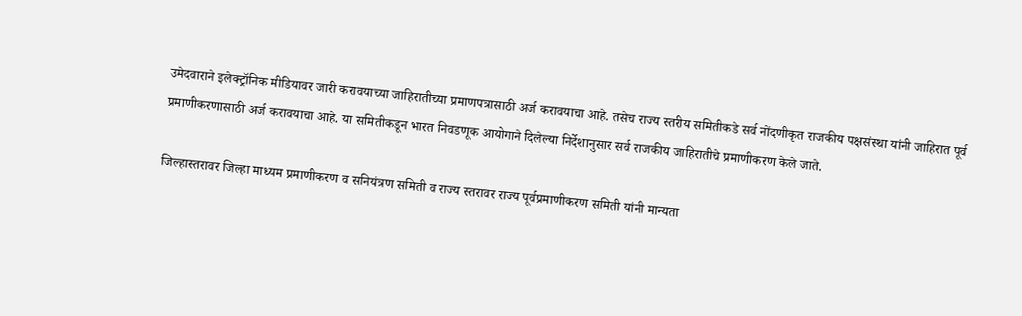उमेदवाराने इलेक्ट्रॉनिक मीडियावर जारी करावयाच्या जाहिरातीच्या प्रमाणपत्रासाठी अर्ज करावयाचा आहे. तसेच राज्य स्तरीय समितीकडे सर्व नोंदणीकृत राजकीय पक्षसंस्था यांनी जाहिरात पूर्व प्रमाणीकरणासाठी अर्ज करावयाचा आहे. या समितीकडून भारत निवडणूक आयोगाने दिलेल्या निर्देशानुसार सर्व राजकीय जाहिरातीचे प्रमाणीकरण केले जाते.

जिल्हास्तरावर जिल्हा माध्यम प्रमाणीकरण व सनियंत्रण समिती व राज्य स्तरावर राज्य पूर्वप्रमाणीकरण समिती यांनी मान्यता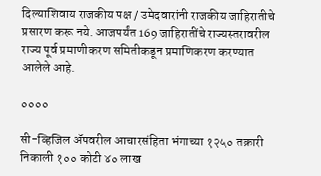दिल्याशिवाय राजकीय पक्ष / उमेदवारांनी राजकीय जाहिरातीचे प्रसारण करू नये. आजपर्यंत 169 जाहिरातींचे राज्यस्तरावरील राज्य पूर्व प्रमाणीकरण समितीकडून प्रमाणिकरण करण्यात आलेले आहे.

००००

सी-व्हिजिल ॲपवरील आचारसंहिता भंगाच्या १२५० तक्रारी निकाली १०० कोटी ४० लाख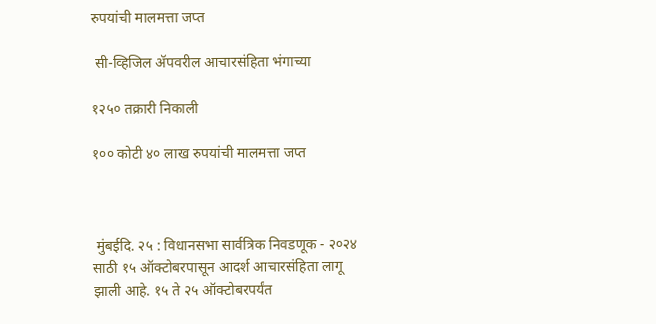रुपयांची मालमत्ता जप्त

 सी-व्हिजिल ॲपवरील आचारसंहिता भंगाच्या

१२५० तक्रारी निकाली

१०० कोटी ४० लाख रुपयांची मालमत्ता जप्त



 मुंबईदि. २५ : विधानसभा सार्वत्रिक निवडणूक - २०२४ साठी १५ ऑक्टोबरपासून आदर्श आचारसंहिता लागू झाली आहे. १५ ते २५ ऑक्टोबरपर्यंत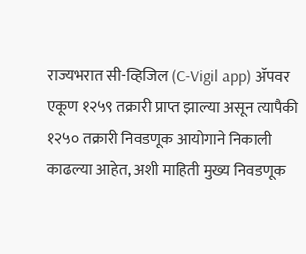राज्यभरात सी-व्हिजिल (C-Vigil app) ॲपवर एकूण १२५९ तक्रारी प्राप्त झाल्या असून त्यापैकी १२५० तक्रारी निवडणूक आयोगाने निकाली काढल्या आहेत, अशी माहिती मुख्य निवडणूक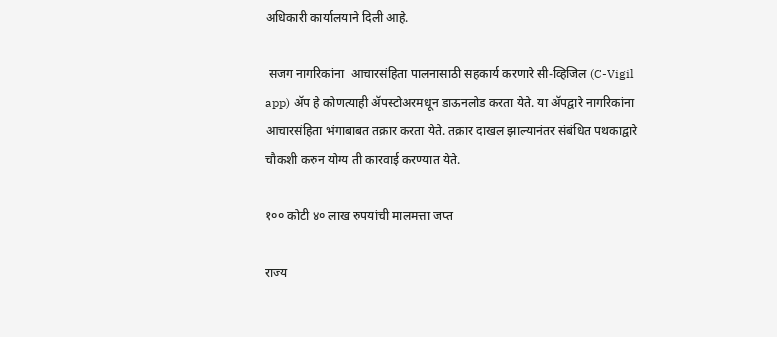अधिकारी कार्यालयाने दिली आहे.

 सजग नागरिकांना  आचारसंहिता पालनासाठी सहकार्य करणारे सी-व्हिजिल (C-Vigil app) ॲप हे कोणत्याही ॲपस्टोअरमधून डाऊनलोड करता येते. या ॲपद्वारे नागरिकांना आचारसंहिता भंगाबाबत तक्रार करता येते. तक्रार दाखल झाल्यानंतर संबंधित पथकाद्वारे चौकशी करुन योग्य ती कारवाई करण्यात येते.

१०० कोटी ४० लाख रुपयांची मालमत्ता जप्त

राज्य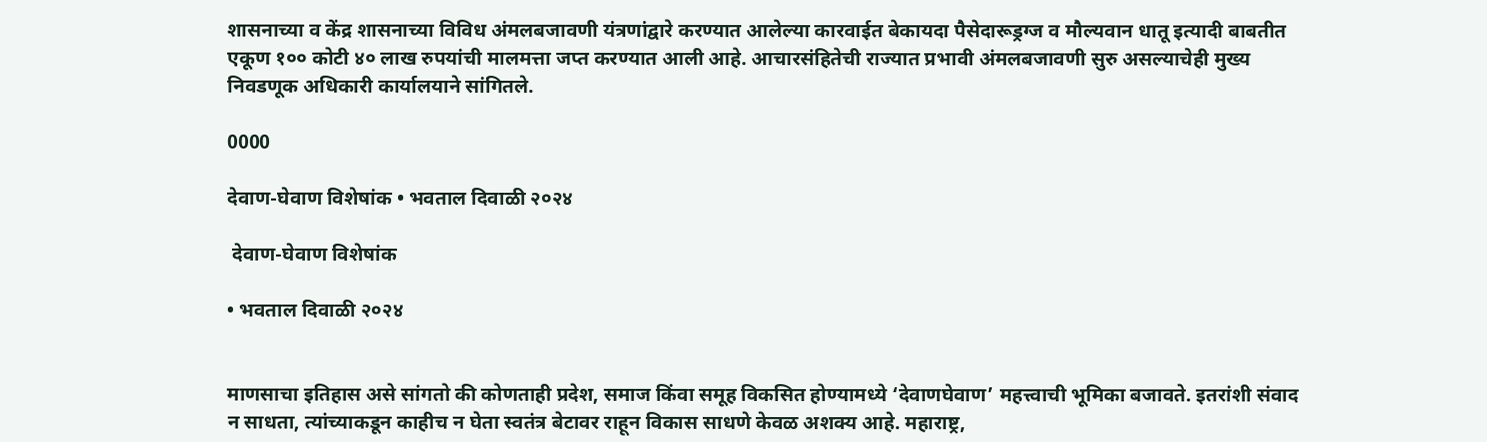शासनाच्या व केंद्र शासनाच्या विविध अंमलबजावणी यंत्रणांद्वारे करण्यात आलेल्या कारवाईत बेकायदा पैसेदारूड्रग्ज व मौल्यवान धातू इत्यादी बाबतीत एकूण १०० कोटी ४० लाख रुपयांची मालमत्ता जप्त करण्यात आली आहे. आचारसंहितेची राज्यात प्रभावी अंमलबजावणी सुरु असल्याचेही मुख्य निवडणूक अधिकारी कार्यालयाने सांगितले.

0000

देवाण-घेवाण विशेषांक • भवताल दिवाळी २०२४

 देवाण-घेवाण विशेषांक

• भवताल दिवाळी २०२४


माणसाचा इतिहास असे सांगतो की कोणताही प्रदेश, समाज किंवा समूह विकसित होण्यामध्ये ‘देवाणघेवाण’ महत्त्वाची भूमिका बजावते. इतरांशी संवाद न साधता, त्यांच्याकडून काहीच न घेता स्वतंत्र बेटावर राहून विकास साधणे केवळ अशक्य आहे. महाराष्ट्र,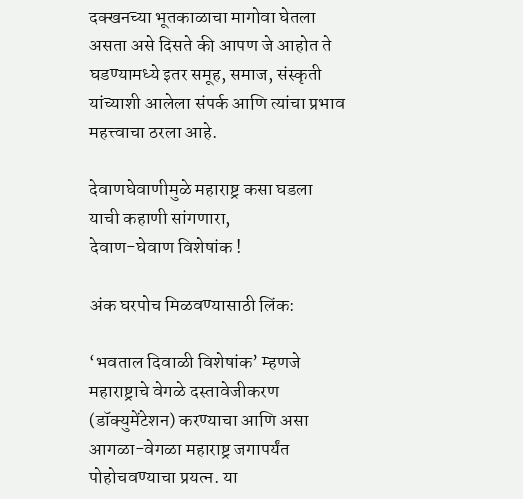दक्खनच्या भूतकाळाचा मागोवा घेतला असता असे दिसते की आपण जे आहोत ते घडण्यामध्ये इतर समूह, समाज, संस्कृती यांच्याशी आलेला संपर्क आणि त्यांचा प्रभाव महत्त्वाचा ठरला आहे.

देवाणघेवाणीमुळे महाराष्ट्र कसा घडला
याची कहाणी सांगणारा,
देवाण-घेवाण विशेषांक !

अंक घरपोच मिळवण्यासाठी लिंक:

‘भवताल दिवाळी विशेषांक’ म्हणजे महाराष्ट्राचे वेगळे दस्तावेजीकरण (डॉक्युमेंटेशन) करण्याचा आणि असा आगळा-वेगळा महाराष्ट्र जगापर्यंत पोहोचवण्याचा प्रयत्न. या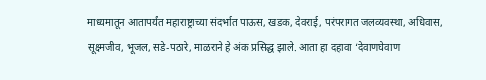माध्यमातून आतापर्यंत महाराष्ट्राच्या संदर्भात पाऊस, खडक, देवराई, परंपरागत जलव्यवस्था, अधिवास, सूक्ष्मजीव, भूजल, सडे-पठारे, माळराने हे अंक प्रसिद्ध झाले. आता हा दहावा ‘देवाणघेवाण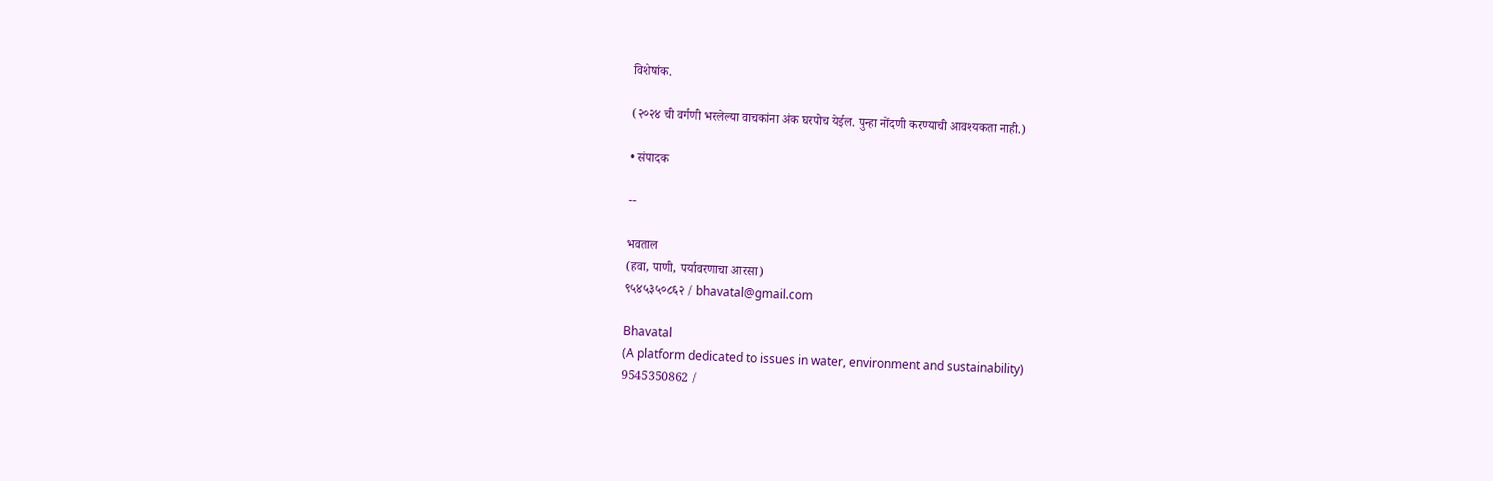विशेषांक.

(२०२४ ची वर्गणी भरलेल्या वाचकांना अंक घरपोच येईल. पुन्हा नोंदणी करण्याची आवश्यकता नाही.)

• संपादक

--

भवताल
(हवा, पाणी, पर्यावरणाचा आरसा)
९५४५३५०८६२ / bhavatal@gmail.com

Bhavatal
(A platform dedicated to issues in water, environment and sustainability)
9545350862 /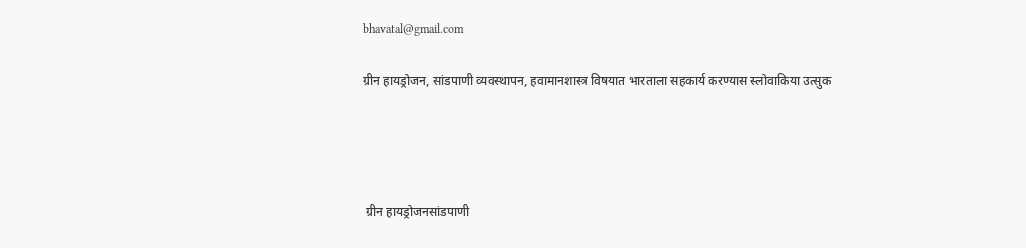bhavatal@gmail.com

ग्रीन हायड्रोजन, सांडपाणी व्यवस्थापन, हवामानशास्त्र विषयात भारताला सहकार्य करण्यास स्लोवाकिया उत्सुक




 ग्रीन हायड्रोजनसांडपाणी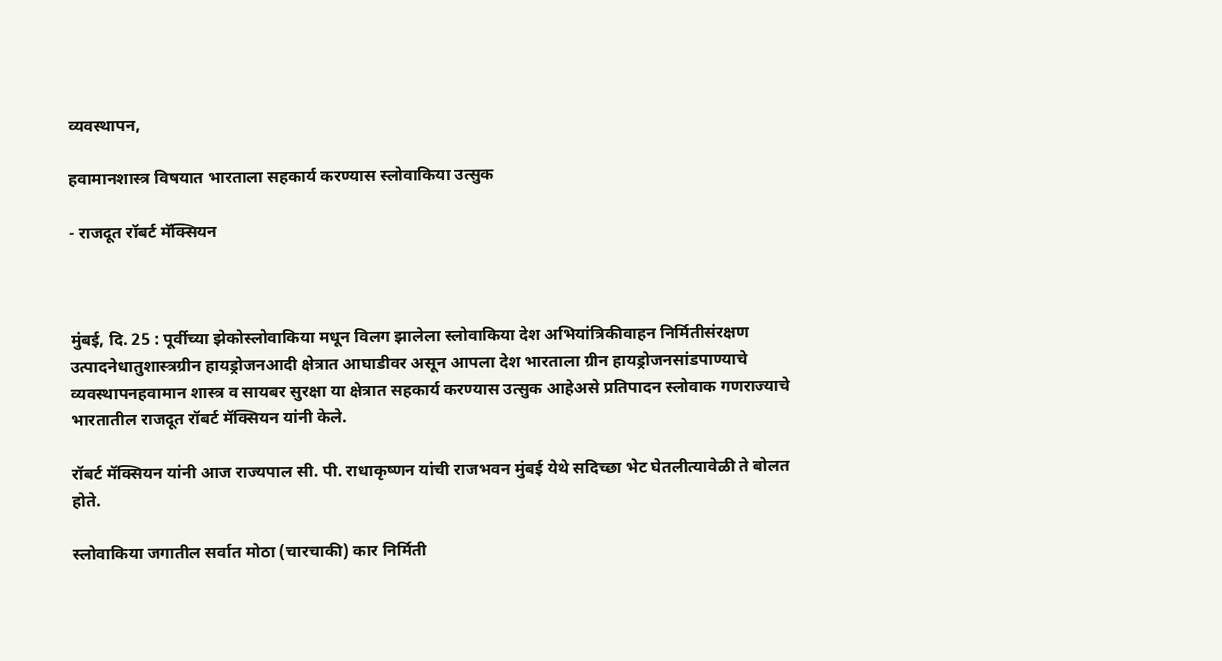व्यवस्थापन,

हवामानशास्त्र विषयात भारताला सहकार्य करण्यास स्लोवाकिया उत्सुक

- राजदूत रॉबर्ट मॅक्सियन



मुंबई, दि. 25 : पूर्वीच्या झेकोस्लोवाकिया मधून विलग झालेला स्लोवाकिया देश अभियांत्रिकीवाहन निर्मितीसंरक्षण उत्पादनेधातुशास्त्रग्रीन हायड्रोजनआदी क्षेत्रात आघाडीवर असून आपला देश भारताला ग्रीन हायड्रोजनसांडपाण्याचे व्यवस्थापनहवामान शास्त्र व सायबर सुरक्षा या क्षेत्रात सहकार्य करण्यास उत्सुक आहेअसे प्रतिपादन स्लोवाक गणराज्याचे भारतातील राजदूत रॉबर्ट मॅक्सियन यांनी केले.

रॉबर्ट मॅक्सियन यांनी आज राज्यपाल सी. पी. राधाकृष्णन यांची राजभवन मुंबई येथे सदिच्छा भेट घेतलीत्यावेळी ते बोलत होते.

स्लोवाकिया जगातील सर्वात मोठा (चारचाकी) कार निर्मिती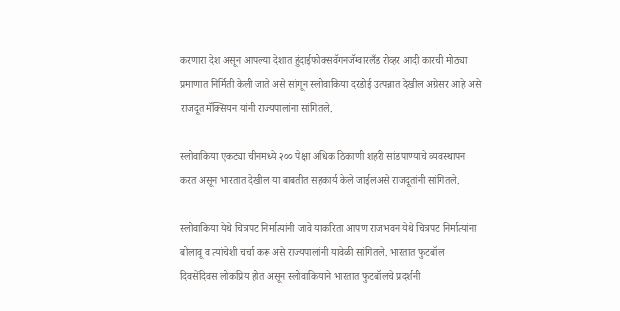करणारा देश असून आपल्या देशात हुंदाईफोक्सवॅगनजॅग्वारलँड रोव्हर आदी कारची मोठ्या प्रमाणात निर्मिती केली जाते असे सांगून स्लोवाकिया दरडोई उत्पन्नात देखील अग्रेसर आहे असे राजदूत मॅक्सियन यांनी राज्यपालांना सांगितले.

स्लोवाकिया एकट्या चीनमध्ये २०० पेक्षा अधिक ठिकाणी शहरी सांडपाण्याचे व्यवस्थापन करत असून भारतात देखील या बाबतीत सहकार्य केले जाईलअसे राजदूतांनी सांगितले.

स्लोवाकिया येथे चित्रपट निर्मात्यांनी जावे याकरिता आपण राजभवन येथे चित्रपट निर्मात्यांना बोलावू व त्यांचेशी चर्चा करू असे राज्यपालांनी यावेळी सांगितले. भारतात फुटबॉल दिवसेंदिवस लोकप्रिय होत असून स्लोवाकियाने भारतात फुटबॉलचे प्रदर्शनी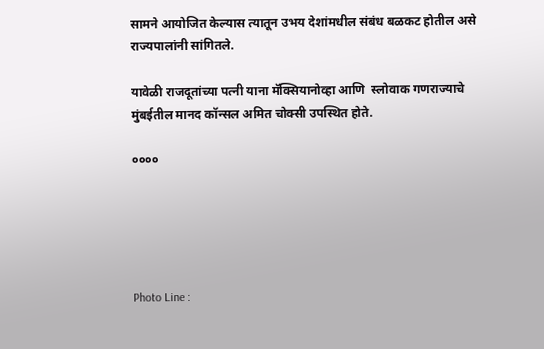सामने आयोजित केल्यास त्यातून उभय देशांमधील संबंध बळकट होतील असे राज्यपालांनी सांगितले.

यावेळी राजदूतांच्या पत्नी याना मॅक्सियानोव्हा आणि  स्लोवाक गणराज्याचे मुंबईतील मानद कॉन्सल अमित चोक्सी उपस्थित होते.

००००





Photo Line :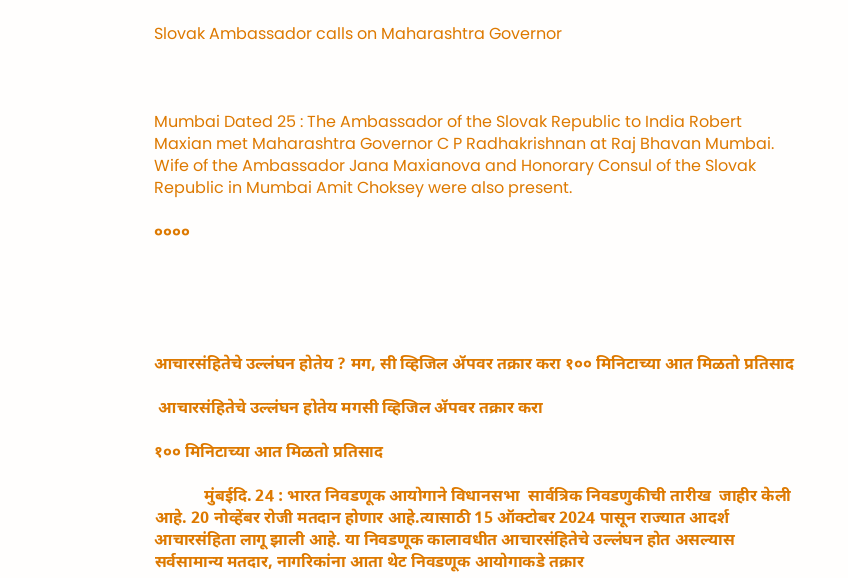Slovak Ambassador calls on Maharashtra Governor



Mumbai Dated 25 : The Ambassador of the Slovak Republic to India Robert Maxian met Maharashtra Governor C P Radhakrishnan at Raj Bhavan Mumbai. Wife of the Ambassador Jana Maxianova and Honorary Consul of the Slovak Republic in Mumbai Amit Choksey were also present.

००००





आचारसंहितेचे उल्लंघन होतेय ? मग, सी व्हिजिल ॲपवर तक्रार करा १०० मिनिटाच्या आत मिळतो प्रतिसाद

 आचारसंहितेचे उल्लंघन होतेय मगसी व्हिजिल ॲपवर तक्रार करा

१०० मिनिटाच्या आत मिळतो प्रतिसाद

            मुंबईदि. 24 : भारत निवडणूक आयोगाने विधानसभा  सार्वत्रिक निवडणुकीची तारीख  जाहीर केली आहे. 20 नोव्हेंबर रोजी मतदान होणार आहे.त्यासाठी 15 ऑक्टोबर 2024 पासून राज्यात आदर्श आचारसंहिता लागू झाली आहे. या निवडणूक कालावधीत आचारसंहितेचे उल्लंघन होत असल्यास सर्वसामान्य मतदार, नागरिकांना आता थेट निवडणूक आयोगाकडे तक्रार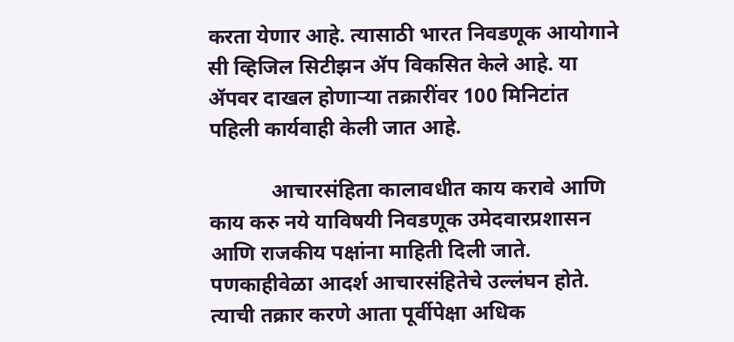करता येणार आहे. त्यासाठी भारत निवडणूक आयोगाने सी व्हिजिल सिटीझन ॲप विकसित केले आहे. या ॲपवर दाखल होणाऱ्या तक्रारींवर 100 मिनिटांत पहिली कार्यवाही केली जात आहे.

            आचारसंहिता कालावधीत काय करावे आणि काय करु नये याविषयी निवडणूक उमेदवारप्रशासन आणि राजकीय पक्षांना माहिती दिली जाते. पणकाहीवेळा आदर्श आचारसंहितेचे उल्लंघन होते. त्याची तक्रार करणे आता पूर्वीपेक्षा अधिक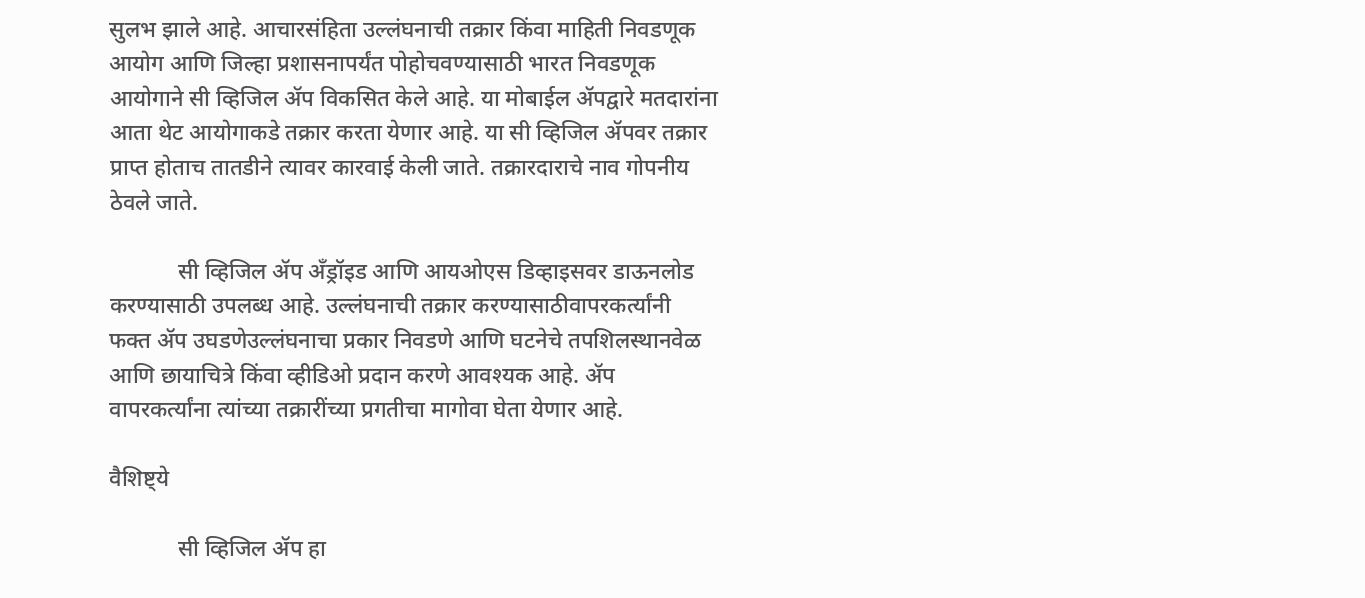सुलभ झाले आहे. आचारसंहिता उल्लंघनाची तक्रार किंवा माहिती निवडणूक आयोग आणि जिल्हा प्रशासनापर्यंत पोहोचवण्यासाठी भारत निवडणूक आयोगाने सी व्हिजिल ॲप विकसित केले आहे. या मोबाईल ॲपद्वारे मतदारांना आता थेट आयोगाकडे तक्रार करता येणार आहे. या सी व्हिजिल ॲपवर तक्रार प्राप्त होताच तातडीने त्यावर कारवाई केली जाते. तक्रारदाराचे नाव गोपनीय ठेवले जाते.

            सी व्हिजिल ॲप अँड्रॉइड आणि आयओएस डिव्हाइसवर डाऊनलोड करण्यासाठी उपलब्ध आहे. उल्लंघनाची तक्रार करण्यासाठीवापरकर्त्यांनी फक्त ॲप उघडणेउल्लंघनाचा प्रकार निवडणे आणि घटनेचे तपशिलस्थानवेळ आणि छायाचित्रे किंवा व्हीडिओ प्रदान करणे आवश्यक आहे. ॲप वापरकर्त्यांना त्यांच्या तक्रारींच्या प्रगतीचा मागोवा घेता येणार आहे.

वैशिष्ट्ये

            सी व्हिजिल ॲप हा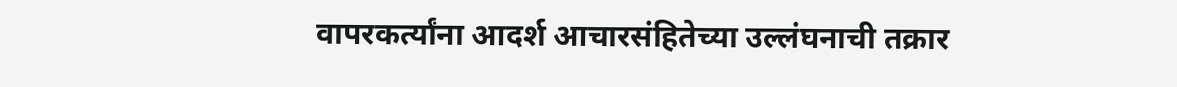वापरकर्त्यांना आदर्श आचारसंहितेच्या उल्लंघनाची तक्रार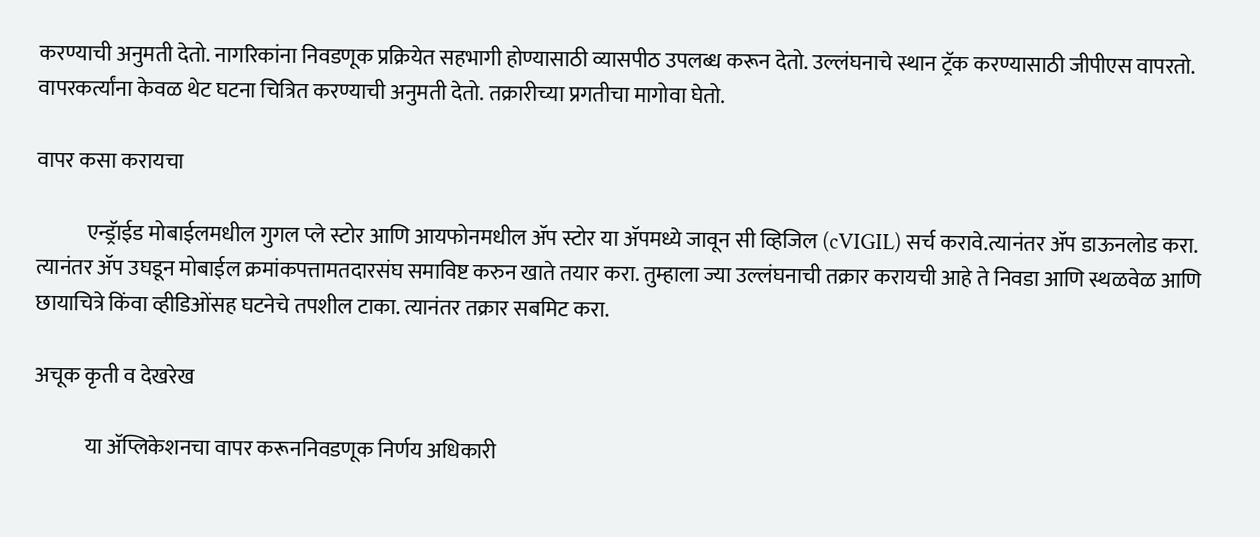करण्याची अनुमती देतो. नागरिकांना निवडणूक प्रक्रियेत सहभागी होण्यासाठी व्यासपीठ उपलब्ध करून देतो. उल्लंघनाचे स्थान ट्रॅक करण्यासाठी जीपीएस वापरतो. वापरकर्त्यांना केवळ थेट घटना चित्रित करण्याची अनुमती देतो. तक्रारीच्या प्रगतीचा मागोवा घेतो.

वापर कसा करायचा

            एन्ड्रॅाईड मोबाईलमधील गुगल प्ले स्टोर आणि आयफोनमधील ॲप स्टोर या ॲपमध्ये जावून सी व्हिजिल (cVIGIL) सर्च करावे.त्यानंतर ॲप डाऊनलोड करा. त्यानंतर ॲप उघडून मोबाईल क्रमांकपत्तामतदारसंघ समाविष्ट करुन खाते तयार करा. तुम्हाला ज्या उल्लंघनाची तक्रार करायची आहे ते निवडा आणि स्थळवेळ आणि छायाचित्रे किंवा व्हीडिओंसह घटनेचे तपशील टाका. त्यानंतर तक्रार सबमिट करा.

अचूक कृती व देखरेख

            या ॲप्लिकेशनचा वापर करूननिवडणूक निर्णय अधिकारी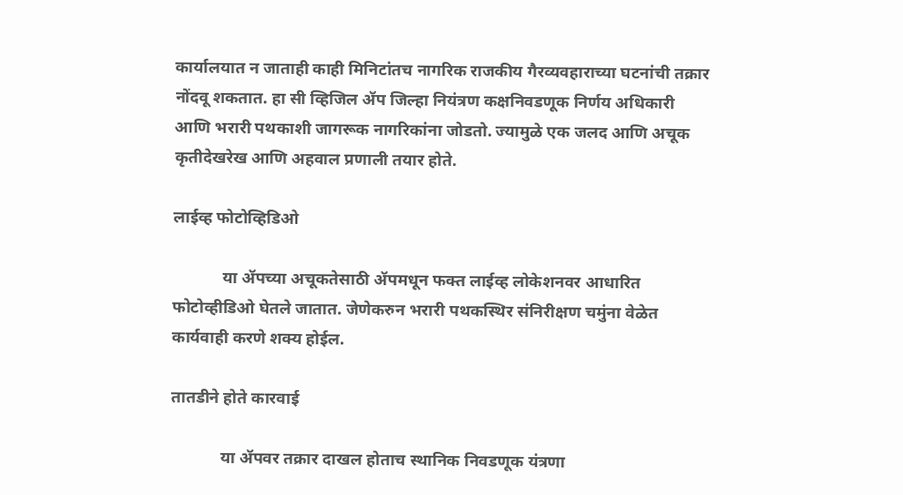कार्यालयात न जाताही काही मिनिटांतच नागरिक राजकीय गैरव्यवहाराच्या घटनांची तक्रार नोंदवू शकतात. हा सी व्हिजिल ॲप जिल्हा नियंत्रण कक्षनिवडणूक निर्णय अधिकारी आणि भरारी पथकाशी जागरूक नागरिकांना जोडतो. ज्यामुळे एक जलद आणि अचूक कृतीदेखरेख आणि अहवाल प्रणाली तयार होते.

लाईव्ह फोटोव्हिडिओ

            या ॲपच्या अचूकतेसाठी ॲपमधून फक्त लाईव्ह लोकेशनवर आधारित फोटोव्हीडिओ घेतले जातात. जेणेकरुन भरारी पथकस्थिर संनिरीक्षण चमुंना वेळेत कार्यवाही करणे शक्य होईल.

तातडीने होते कारवाई

            या ॲपवर तक्रार दाखल होताच स्थानिक निवडणूक यंत्रणा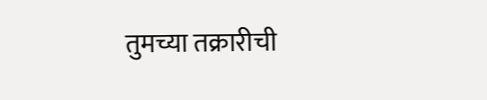तुमच्या तक्रारीची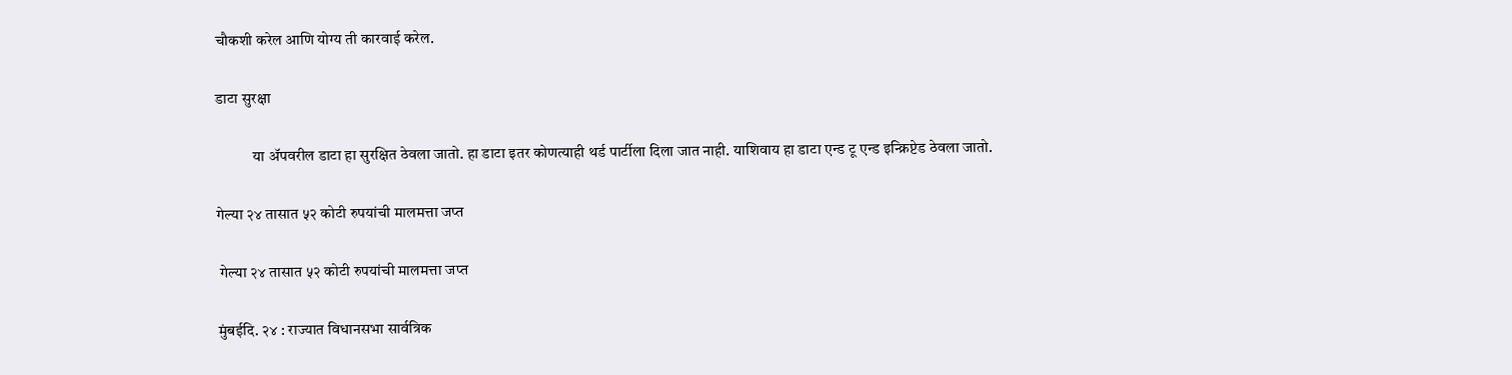चौकशी करेल आणि योग्य ती कारवाई करेल.

डाटा सुरक्षा

            या ॲपवरील डाटा हा सुरक्षित ठेवला जातो. हा डाटा इतर कोणत्याही थर्ड पार्टीला दिला जात नाही. याशिवाय हा डाटा एन्ड टू एन्ड इन्क्रिप्टेड ठेवला जातो.

गेल्या २४ तासात ५२ कोटी रुपयांची मालमत्ता जप्त

 गेल्या २४ तासात ५२ कोटी रुपयांची मालमत्ता जप्त

मुंबईदि. २४ : राज्यात विधानसभा सार्वत्रिक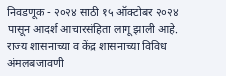निवडणूक - २०२४ साठी १५ ऑक्टोबर २०२४ पासून आदर्श आचारसंहिता लागू झाली आहे. राज्य शासनाच्या व केंद्र शासनाच्या विविध अंमलबजावणी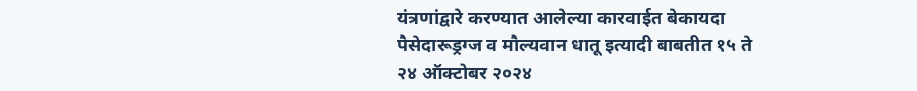यंत्रणांद्वारे करण्यात आलेल्या कारवाईत बेकायदा पैसेदारूड्रग्ज व मौल्यवान धातू इत्यादी बाबतीत १५ ते २४ ऑक्टोबर २०२४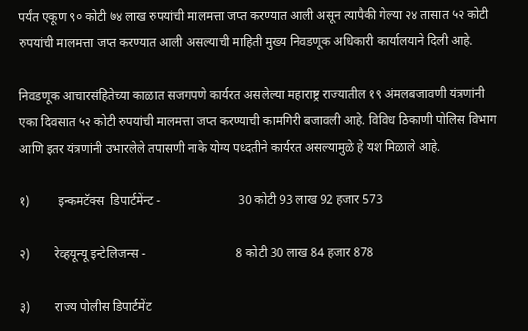पर्यंत एकूण ९० कोटी ७४ लाख रुपयांची मालमत्ता जप्त करण्यात आली असून त्यापैकी गेल्या २४ तासात ५२ कोटी रुपयांची मालमत्ता जप्त करण्यात आली असल्याची माहिती मुख्य निवडणूक अधिकारी कार्यालयाने दिली आहे.

निवडणूक आचारसंहितेच्या काळात सजगपणे कार्यरत असलेल्या महाराष्ट्र राज्यातील १९ अंमलबजावणी यंत्रणांनी एका दिवसात ५२ कोटी रुपयांची मालमत्ता जप्त करण्याची कामगिरी बजावली आहे. विविध ठिकाणी पोलिस विभाग आणि इतर यंत्रणांनी उभारलेले तपासणी नाके योग्य पध्दतीने कार्यरत असल्यामुळे हे यश मिळाले आहे.

१)         इन्कमटॅक्स  डिपार्टमेंन्ट -                         30 कोटी 93 लाख 92 हजार 573

२)        रेव्हयून्यू इन्टेलिजन्स -                             8 कोटी 30 लाख 84 हजार 878

३)        राज्य पोलीस डिपार्टमेंट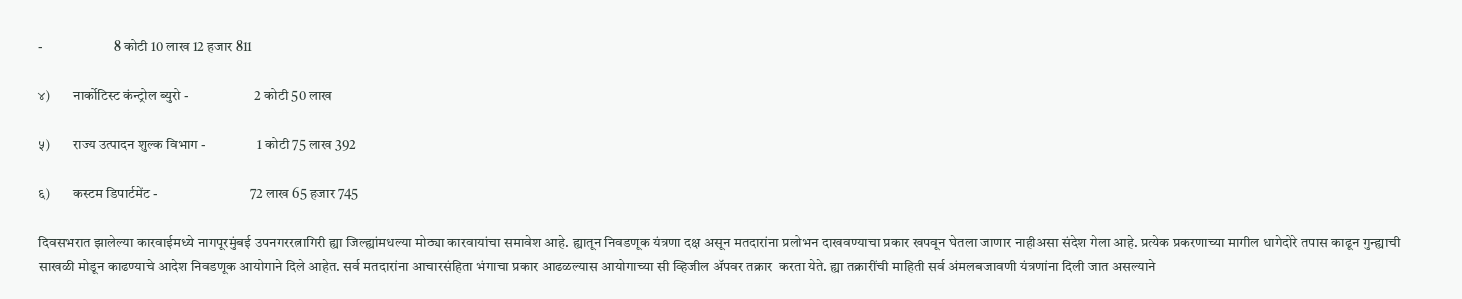-                         8 कोटी 10 लाख 12 हजार 811

४)        नार्कोटिस्ट कंन्ट्रोल ब्युरो -                       2 कोटी 50 लाख

५)        राज्य उत्पादन शुल्क विभाग -                  1 कोटी 75 लाख 392

६)        कस्टम डिपार्टमेंट -                                72 लाख 65 हजार 745

दिवसभरात झालेल्या कारवाईमध्ये नागपूरमुंबई उपनगररत्नागिरी ह्या जिल्ह्यांमधल्या मोठ्या कारवायांचा समावेश आहे. ह्यातून निवडणूक यंत्रणा दक्ष असून मतदारांना प्रलोभन दाखवण्याचा प्रकार खपवून घेतला जाणार नाहीअसा संदेश गेला आहे. प्रत्येक प्रकरणाच्या मागील धागेदोरे तपास काढून गुन्ह्याची साखळी मोडून काढण्याचे आदेश निवडणूक आयोगाने दिले आहेत. सर्व मतदारांना आचारसंहिता भंगाचा प्रकार आढळल्यास आयोगाच्या सी व्हिजील ॲपवर तक्रार  करता येते. ह्या तक्रारींची माहिती सर्व अंमलबजावणी यंत्रणांना दिली जात असल्याने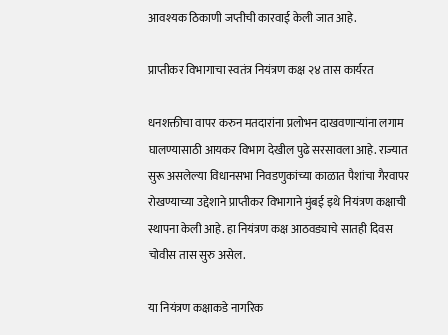आवश्यक ठिकाणी जप्तीची कारवाई केली जात आहे.

प्राप्तीकर विभागाचा स्वतंत्र नियंत्रण कक्ष २४ तास कार्यरत

धनशक्तीचा वापर करुन मतदारांना प्रलोभन दाखवणाऱ्यांना लगाम घालण्यासाठी आयकर विभाग देखील पुढे सरसावला आहे. राज्यात सुरू असलेल्या विधानसभा निवडणुकांच्या काळात पैशांचा गैरवापर रोखण्याच्या उद्देशाने प्राप्तीकर विभागाने मुंबई इथे नियंत्रण कक्षाची स्थापना केली आहे. हा नियंत्रण कक्ष आठवड्याचे सातही दिवस चोवीस तास सुरु असेल.

या नियंत्रण कक्षाकडे नागरिक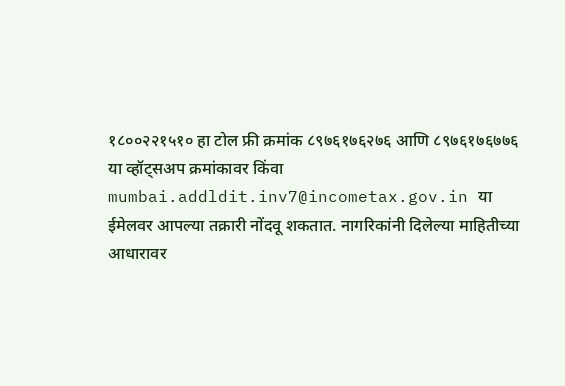१८००२२१५१० हा टोल फ्री क्रमांक ८९७६१७६२७६ आणि ८९७६१७६७७६ या व्हॉट्सअप क्रमांकावर किंवा mumbai.addldit.inv7@incometax.gov.in या ईमेलवर आपल्या तक्रारी नोंदवू शकतात. नागरिकांनी दिलेल्या माहितीच्या आधारावर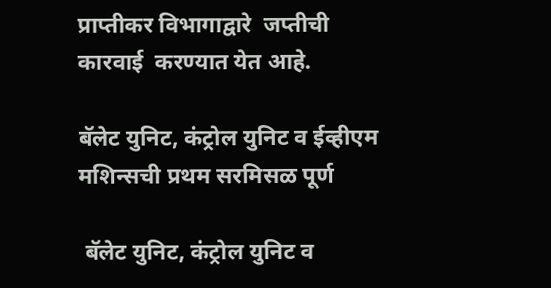प्राप्तीकर विभागाद्वारे  जप्तीची कारवाई  करण्यात येत आहे.

बॅलेट युनिट, कंट्रोल युनिट व ईव्हीएम मशिन्सची प्रथम सरमिसळ पूर्ण

 बॅलेट युनिट, कंट्रोल युनिट व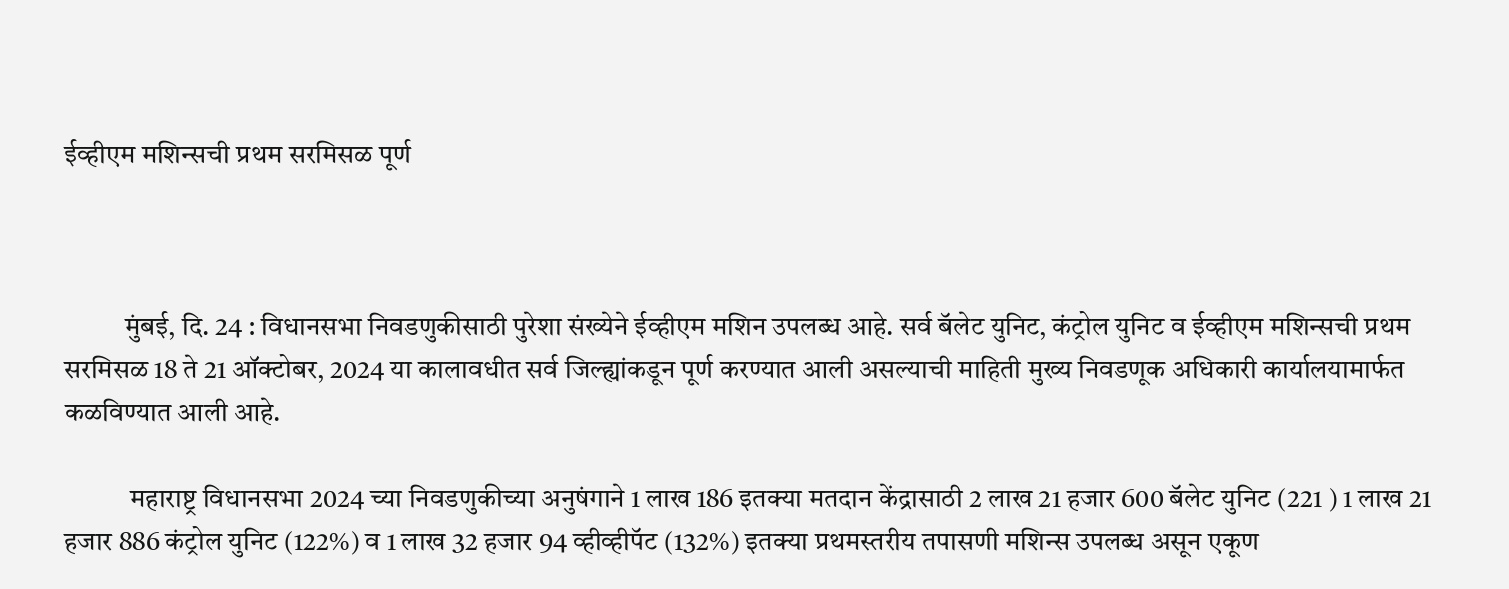ईव्हीएम मशिन्सची प्रथम सरमिसळ पूर्ण



           मुंबई, दि. 24 : विधानसभा निवडणुकीसाठी पुरेशा संख्येने ईव्हीएम मशिन उपलब्ध आहे. सर्व बॅलेट युनिट, कंट्रोल युनिट व ईव्हीएम मशिन्सची प्रथम सरमिसळ 18 ते 21 ऑक्टोबर, 2024 या कालावधीत सर्व जिल्ह्यांकडून पूर्ण करण्यात आली असल्याची माहिती मुख्य निवडणूक अधिकारी कार्यालयामार्फत कळविण्यात आली आहे.

            महाराष्ट्र विधानसभा 2024 च्या निवडणुकीच्या अनुषंगाने 1 लाख 186 इतक्या मतदान केंद्रासाठी 2 लाख 21 हजार 600 बॅलेट युनिट (221 ) 1 लाख 21 हजार 886 कंट्रोल युनिट (122%) व 1 लाख 32 हजार 94 व्हीव्हीपॅट (132%) इतक्या प्रथमस्तरीय तपासणी मशिन्स उपलब्ध असून एकूण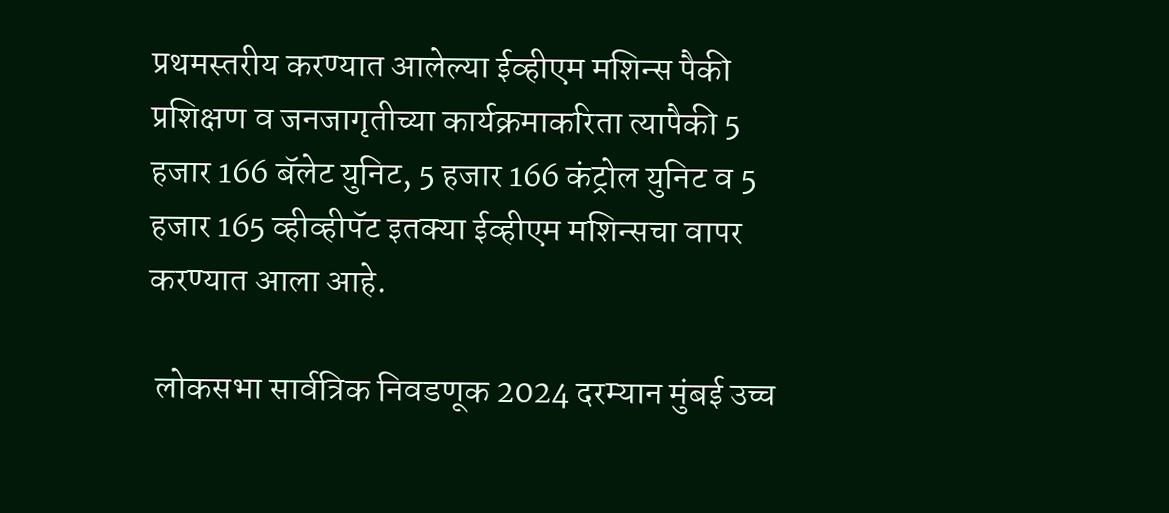प्रथमस्तरीय करण्यात आलेल्या ईव्हीएम मशिन्स पैकी प्रशिक्षण व जनजागृतीच्या कार्यक्रमाकरिता त्यापैकी 5 हजार 166 बॅलेट युनिट, 5 हजार 166 कंट्रोल युनिट व 5 हजार 165 व्हीव्हीपॅट इतक्या ईव्हीएम मशिन्सचा वापर करण्यात आला आहे.

 लोकसभा सार्वत्रिक निवडणूक 2024 दरम्यान मुंबई उच्च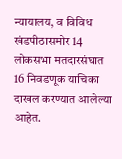न्यायालय, व विविध खंडपीठासमोर 14 लोकसभा मतदारसंघात 16 निवडणूक याचिका दाखल करण्यात आलेल्या आहेत.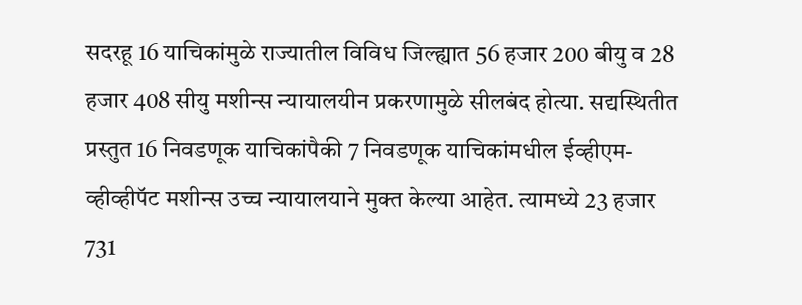सदरहू 16 याचिकांमुळे राज्यातील विविध जिल्ह्यात 56 हजार 200 बीयु व 28 हजार 408 सीयु मशीन्स न्यायालयीन प्रकरणामुळे सीलबंद होत्या. सद्यस्थितीत प्रस्तुत 16 निवडणूक याचिकांपैकी 7 निवडणूक याचिकांमधील ईव्हीएम-व्हीव्हीपॅट मशीन्स उच्च न्यायालयाने मुक्त केल्या आहेत. त्यामध्ये 23 हजार 731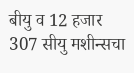बीयु व 12 हजार 307 सीयु मशीन्सचा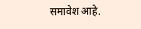समावेश आहे.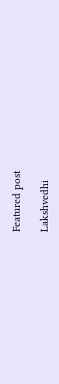Featured post

Lakshvedhi